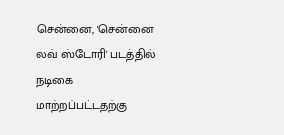சென்னை, 'சென்னை லவ் ஸ்டோரி' படத்தில் நடிகை மாற்றப்பட்டதற்கு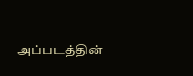அப்படத்தின்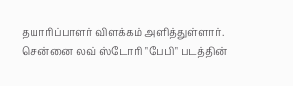தயாரிப்பாளர் விளக்கம் அளித்துள்ளார். சென்னை லவ் ஸ்டோரி "பேபி" படத்தின்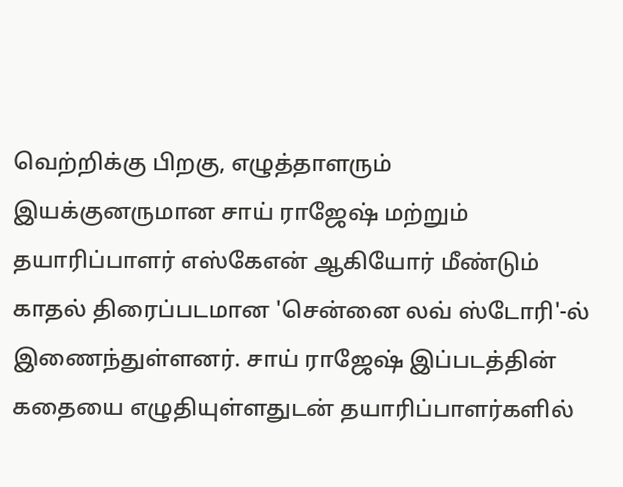வெற்றிக்கு பிறகு, எழுத்தாளரும் இயக்குனருமான சாய் ராஜேஷ் மற்றும் தயாரிப்பாளர் எஸ்கேஎன் ஆகியோர் மீண்டும் காதல் திரைப்படமான 'சென்னை லவ் ஸ்டோரி'-ல் இணைந்துள்ளனர். சாய் ராஜேஷ் இப்படத்தின் கதையை எழுதியுள்ளதுடன் தயாரிப்பாளர்களில்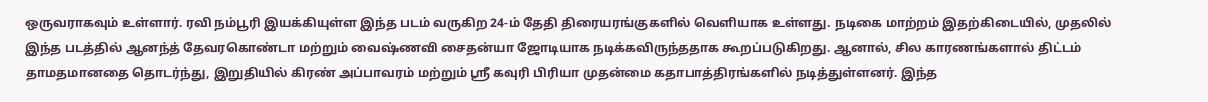ஒருவராகவும் உள்ளார். ரவி நம்பூரி இயக்கியுள்ள இந்த படம் வருகிற 24-ம் தேதி திரையரங்குகளில் வெளியாக உள்ளது. நடிகை மாற்றம் இதற்கிடையில், முதலில் இந்த படத்தில் ஆனந்த் தேவரகொண்டா மற்றும் வைஷ்ணவி சைதன்யா ஜோடியாக நடிக்கவிருந்ததாக கூறப்படுகிறது. ஆனால், சில காரணங்களால் திட்டம் தாமதமானதை தொடர்ந்து, இறுதியில் கிரண் அப்பாவரம் மற்றும் ஸ்ரீ கவுரி பிரியா முதன்மை கதாபாத்திரங்களில் நடித்துள்ளனர். இந்த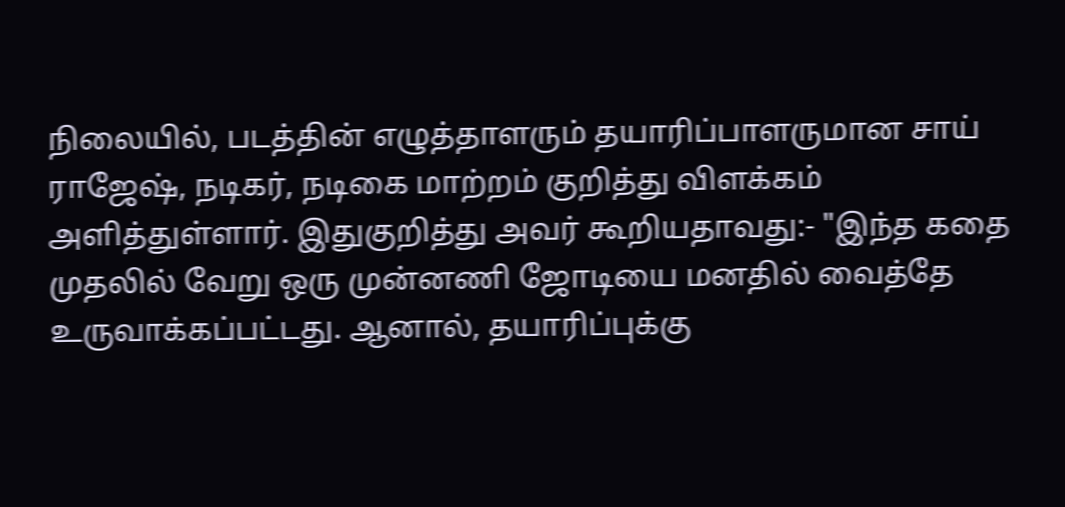நிலையில், படத்தின் எழுத்தாளரும் தயாரிப்பாளருமான சாய் ராஜேஷ், நடிகர், நடிகை மாற்றம் குறித்து விளக்கம் அளித்துள்ளார். இதுகுறித்து அவர் கூறியதாவது:- "இந்த கதை முதலில் வேறு ஒரு முன்னணி ஜோடியை மனதில் வைத்தே உருவாக்கப்பட்டது. ஆனால், தயாரிப்புக்கு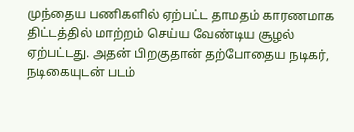முந்தைய பணிகளில் ஏற்பட்ட தாமதம் காரணமாக திட்டத்தில் மாற்றம் செய்ய வேண்டிய சூழல் ஏற்பட்டது. அதன் பிறகுதான் தற்போதைய நடிகர், நடிகையுடன் படம்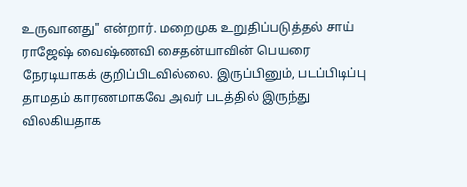உருவானது" என்றார். மறைமுக உறுதிப்படுத்தல் சாய் ராஜேஷ் வைஷ்ணவி சைதன்யாவின் பெயரை நேரடியாகக் குறிப்பிடவில்லை. இருப்பினும், படப்பிடிப்பு தாமதம் காரணமாகவே அவர் படத்தில் இருந்து விலகியதாக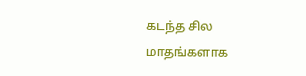கடந்த சில மாதங்களாக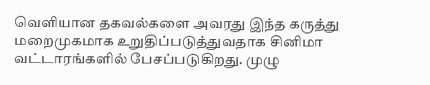வெளியான தகவல்களை அவரது இந்த கருத்து மறைமுகமாக உறுதிப்படுத்துவதாக சினிமா வட்டாரங்களில் பேசப்படுகிறது. முழு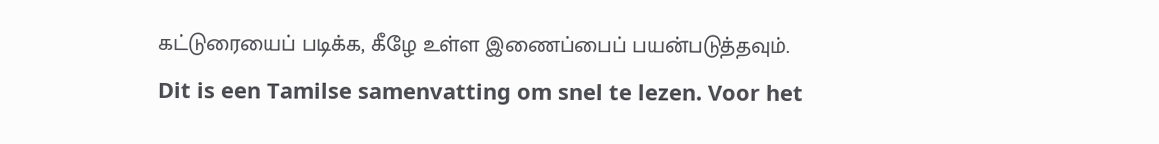கட்டுரையைப் படிக்க, கீழே உள்ள இணைப்பைப் பயன்படுத்தவும்.
Dit is een Tamilse samenvatting om snel te lezen. Voor het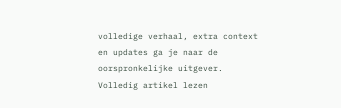volledige verhaal, extra context en updates ga je naar de oorspronkelijke uitgever.
Volledig artikel lezen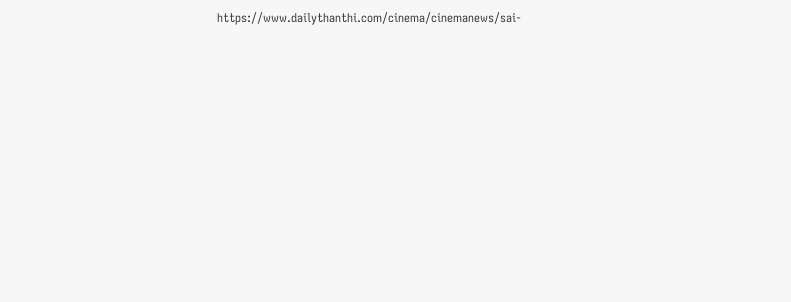https://www.dailythanthi.com/cinema/cinemanews/sai-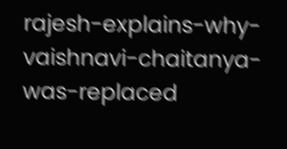rajesh-explains-why-vaishnavi-chaitanya-was-replaced